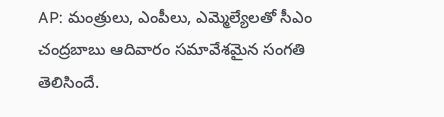AP: మంత్రులు, ఎంపీలు, ఎమ్మెల్యేలతో సీఎం చంద్రబాబు ఆదివారం సమావేశమైన సంగతి తెలిసిందే.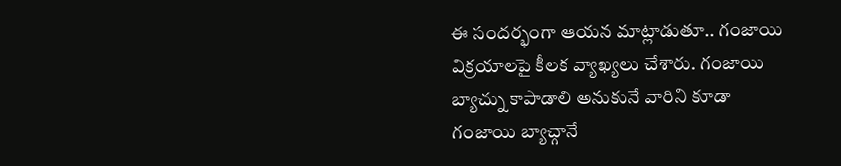ఈ సందర్భంగా ఆయన మాట్లాడుతూ.. గంజాయి విక్రయాలపై కీలక వ్యాఖ్యలు చేశారు. గంజాయి బ్యాచ్ను కాపాడాలి అనుకునే వారిని కూడా గంజాయి బ్యాచ్గానే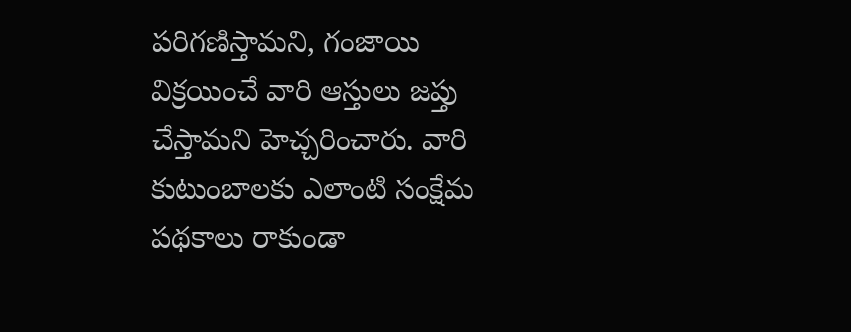పరిగణిస్తామని, గంజాయి విక్రయించే వారి ఆస్తులు జప్తు చేస్తామని హెచ్చరించారు. వారి కుటుంబాలకు ఎలాంటి సంక్షేమ పథకాలు రాకుండా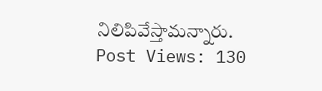నిలిపివేస్తామన్నారు.
Post Views: 130